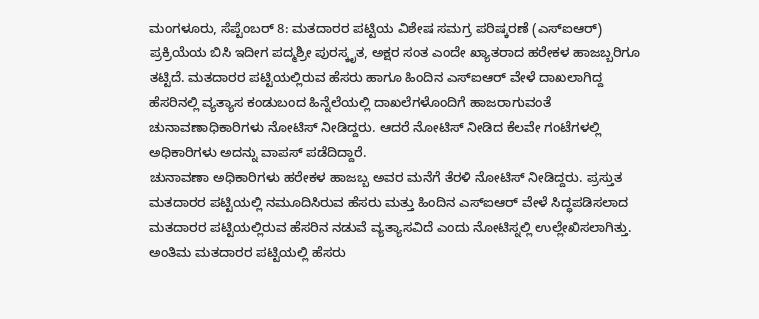ಮಂಗಳೂರು, ಸೆಪ್ಟೆಂಬರ್ 8: ಮತದಾರರ ಪಟ್ಟಿಯ ವಿಶೇಷ ಸಮಗ್ರ ಪರಿಷ್ಕರಣೆ (ಎಸ್ಐಆರ್) ಪ್ರಕ್ರಿಯೆಯ ಬಿಸಿ ಇದೀಗ ಪದ್ಮಶ್ರೀ ಪುರಸ್ಕೃತ, ಅಕ್ಷರ ಸಂತ ಎಂದೇ ಖ್ಯಾತರಾದ ಹರೇಕಳ ಹಾಜಬ್ಬರಿಗೂ ತಟ್ಟಿದೆ. ಮತದಾರರ ಪಟ್ಟಿಯಲ್ಲಿರುವ ಹೆಸರು ಹಾಗೂ ಹಿಂದಿನ ಎಸ್ಐಆರ್ ವೇಳೆ ದಾಖಲಾಗಿದ್ದ ಹೆಸರಿನಲ್ಲಿ ವ್ಯತ್ಯಾಸ ಕಂಡುಬಂದ ಹಿನ್ನೆಲೆಯಲ್ಲಿ ದಾಖಲೆಗಳೊಂದಿಗೆ ಹಾಜರಾಗುವಂತೆ ಚುನಾವಣಾಧಿಕಾರಿಗಳು ನೋಟಿಸ್ ನೀಡಿದ್ದರು. ಆದರೆ ನೋಟಿಸ್ ನೀಡಿದ ಕೆಲವೇ ಗಂಟೆಗಳಲ್ಲಿ ಅಧಿಕಾರಿಗಳು ಅದನ್ನು ವಾಪಸ್ ಪಡೆದಿದ್ದಾರೆ.
ಚುನಾವಣಾ ಅಧಿಕಾರಿಗಳು ಹರೇಕಳ ಹಾಜಬ್ಬ ಅವರ ಮನೆಗೆ ತೆರಳಿ ನೋಟಿಸ್ ನೀಡಿದ್ದರು. ಪ್ರಸ್ತುತ ಮತದಾರರ ಪಟ್ಟಿಯಲ್ಲಿ ನಮೂದಿಸಿರುವ ಹೆಸರು ಮತ್ತು ಹಿಂದಿನ ಎಸ್ಐಆರ್ ವೇಳೆ ಸಿದ್ಧಪಡಿಸಲಾದ ಮತದಾರರ ಪಟ್ಟಿಯಲ್ಲಿರುವ ಹೆಸರಿನ ನಡುವೆ ವ್ಯತ್ಯಾಸವಿದೆ ಎಂದು ನೋಟಿಸ್ನಲ್ಲಿ ಉಲ್ಲೇಖಿಸಲಾಗಿತ್ತು. ಅಂತಿಮ ಮತದಾರರ ಪಟ್ಟಿಯಲ್ಲಿ ಹೆಸರು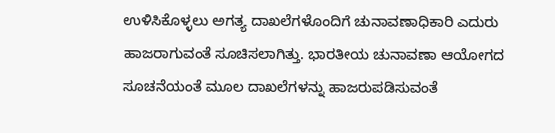ಉಳಿಸಿಕೊಳ್ಳಲು ಅಗತ್ಯ ದಾಖಲೆಗಳೊಂದಿಗೆ ಚುನಾವಣಾಧಿಕಾರಿ ಎದುರು ಹಾಜರಾಗುವಂತೆ ಸೂಚಿಸಲಾಗಿತ್ತು. ಭಾರತೀಯ ಚುನಾವಣಾ ಆಯೋಗದ ಸೂಚನೆಯಂತೆ ಮೂಲ ದಾಖಲೆಗಳನ್ನು ಹಾಜರುಪಡಿಸುವಂತೆ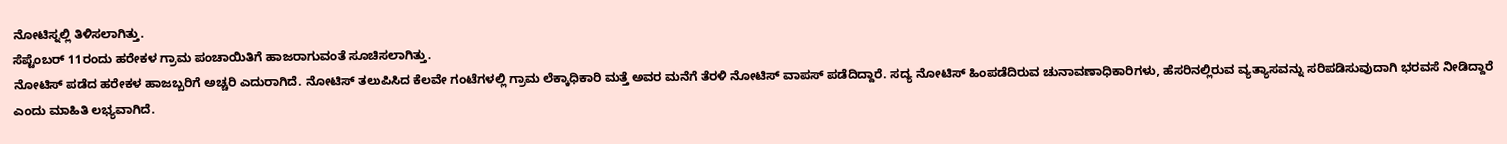ನೋಟಿಸ್ನಲ್ಲಿ ತಿಳಿಸಲಾಗಿತ್ತು.
ಸೆಪ್ಟೆಂಬರ್ 11ರಂದು ಹರೇಕಳ ಗ್ರಾಮ ಪಂಚಾಯಿತಿಗೆ ಹಾಜರಾಗುವಂತೆ ಸೂಚಿಸಲಾಗಿತ್ತು.
ನೋಟಿಸ್ ಪಡೆದ ಹರೇಕಳ ಹಾಜಬ್ಬರಿಗೆ ಅಚ್ಚರಿ ಎದುರಾಗಿದೆ. ನೋಟಿಸ್ ತಲುಪಿಸಿದ ಕೆಲವೇ ಗಂಟೆಗಳಲ್ಲಿ ಗ್ರಾಮ ಲೆಕ್ಕಾಧಿಕಾರಿ ಮತ್ತೆ ಅವರ ಮನೆಗೆ ತೆರಳಿ ನೋಟಿಸ್ ವಾಪಸ್ ಪಡೆದಿದ್ದಾರೆ. ಸದ್ಯ ನೋಟಿಸ್ ಹಿಂಪಡೆದಿರುವ ಚುನಾವಣಾಧಿಕಾರಿಗಳು, ಹೆಸರಿನಲ್ಲಿರುವ ವ್ಯತ್ಯಾಸವನ್ನು ಸರಿಪಡಿಸುವುದಾಗಿ ಭರವಸೆ ನೀಡಿದ್ದಾರೆ ಎಂದು ಮಾಹಿತಿ ಲಭ್ಯವಾಗಿದೆ.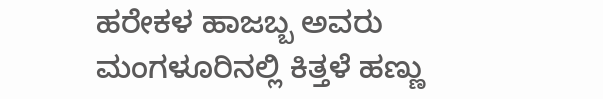ಹರೇಕಳ ಹಾಜಬ್ಬ ಅವರು ಮಂಗಳೂರಿನಲ್ಲಿ ಕಿತ್ತಳೆ ಹಣ್ಣು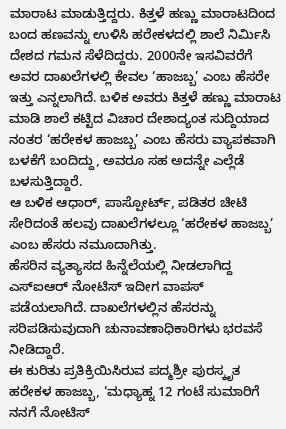ಮಾರಾಟ ಮಾಡುತ್ತಿದ್ದರು. ಕಿತ್ತಳೆ ಹಣ್ಣು ಮಾರಾಟದಿಂದ ಬಂದ ಹಣವನ್ನು ಉಳಿಸಿ ಹರೇಕಳದಲ್ಲಿ ಶಾಲೆ ನಿರ್ಮಿಸಿ ದೇಶದ ಗಮನ ಸೆಳೆದಿದ್ದರು. 2000ನೇ ಇಸವಿವರೆಗೆ ಅವರ ದಾಖಲೆಗಳಲ್ಲಿ ಕೇವಲ ‘ಹಾಜಬ್ಬ’ ಎಂಬ ಹೆಸರೇ ಇತ್ತು ಎನ್ನಲಾಗಿದೆ. ಬಳಿಕ ಅವರು ಕಿತ್ತಳೆ ಹಣ್ಣು ಮಾರಾಟ ಮಾಡಿ ಶಾಲೆ ಕಟ್ಟಿದ ವಿಚಾರ ದೇಶಾದ್ಯಂತ ಸುದ್ದಿಯಾದ ನಂತರ ‘ಹರೇಕಳ ಹಾಜಬ್ಬ’ ಎಂಬ ಹೆಸರು ವ್ಯಾಪಕವಾಗಿ ಬಳಕೆಗೆ ಬಂದಿದ್ದು, ಅವರೂ ಸಹ ಅದನ್ನೇ ಎಲ್ಲೆಡೆ ಬಳಸುತ್ತಿದ್ದಾರೆ.
ಆ ಬಳಿಕ ಆಧಾರ್, ಪಾಸ್ಪೋರ್ಟ್, ಪಡಿತರ ಚೀಟಿ ಸೇರಿದಂತೆ ಹಲವು ದಾಖಲೆಗಳಲ್ಲೂ ‘ಹರೇಕಳ ಹಾಜಬ್ಬ’ ಎಂಬ ಹೆಸರು ನಮೂದಾಗಿತ್ತು.
ಹೆಸರಿನ ವ್ಯತ್ಯಾಸದ ಹಿನ್ನೆಲೆಯಲ್ಲಿ ನೀಡಲಾಗಿದ್ದ ಎಸ್ಐಆರ್ ನೋಟಿಸ್ ಇದೀಗ ವಾಪಸ್ ಪಡೆಯಲಾಗಿದೆ. ದಾಖಲೆಗಳಲ್ಲಿನ ಹೆಸರನ್ನು ಸರಿಪಡಿಸುವುದಾಗಿ ಚುನಾವಣಾಧಿಕಾರಿಗಳು ಭರವಸೆ ನೀಡಿದ್ದಾರೆ.
ಈ ಕುರಿತು ಪ್ರತಿಕ್ರಿಯಿಸಿರುವ ಪದ್ಮಶ್ರೀ ಪುರಸ್ಕೃತ ಹರೇಕಳ ಹಾಜಬ್ಬ, ‘ಮಧ್ಯಾಹ್ನ 12 ಗಂಟೆ ಸುಮಾರಿಗೆ ನನಗೆ ನೋಟಿಸ್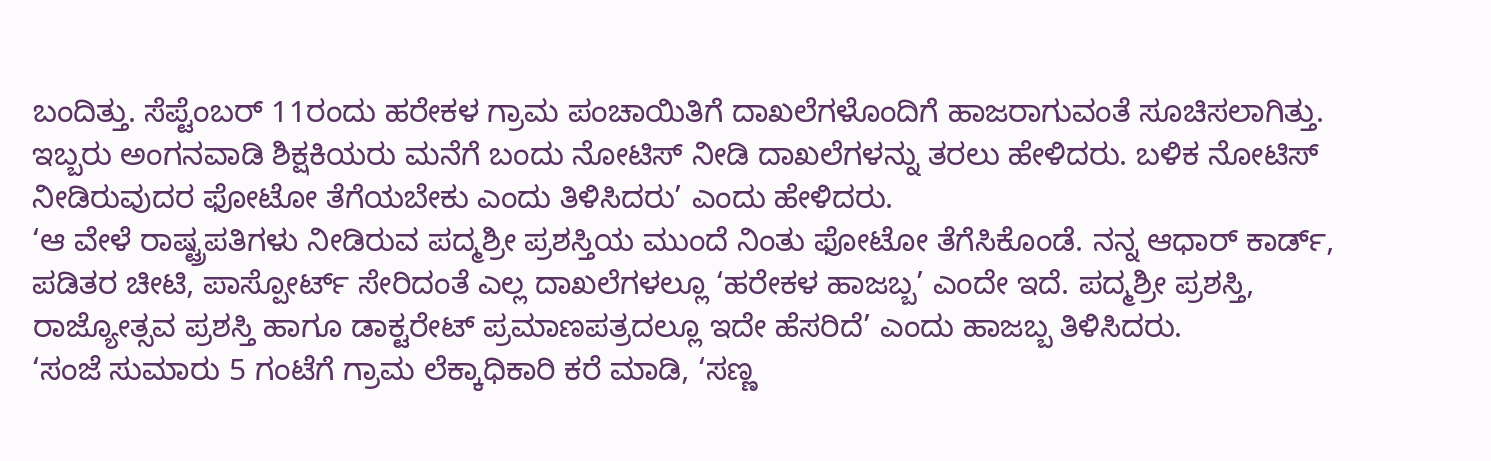ಬಂದಿತ್ತು. ಸೆಪ್ಟೆಂಬರ್ 11ರಂದು ಹರೇಕಳ ಗ್ರಾಮ ಪಂಚಾಯಿತಿಗೆ ದಾಖಲೆಗಳೊಂದಿಗೆ ಹಾಜರಾಗುವಂತೆ ಸೂಚಿಸಲಾಗಿತ್ತು. ಇಬ್ಬರು ಅಂಗನವಾಡಿ ಶಿಕ್ಷಕಿಯರು ಮನೆಗೆ ಬಂದು ನೋಟಿಸ್ ನೀಡಿ ದಾಖಲೆಗಳನ್ನು ತರಲು ಹೇಳಿದರು. ಬಳಿಕ ನೋಟಿಸ್ ನೀಡಿರುವುದರ ಫೋಟೋ ತೆಗೆಯಬೇಕು ಎಂದು ತಿಳಿಸಿದರು’ ಎಂದು ಹೇಳಿದರು.
‘ಆ ವೇಳೆ ರಾಷ್ಟ್ರಪತಿಗಳು ನೀಡಿರುವ ಪದ್ಮಶ್ರೀ ಪ್ರಶಸ್ತಿಯ ಮುಂದೆ ನಿಂತು ಫೋಟೋ ತೆಗೆಸಿಕೊಂಡೆ. ನನ್ನ ಆಧಾರ್ ಕಾರ್ಡ್, ಪಡಿತರ ಚೀಟಿ, ಪಾಸ್ಪೋರ್ಟ್ ಸೇರಿದಂತೆ ಎಲ್ಲ ದಾಖಲೆಗಳಲ್ಲೂ ‘ಹರೇಕಳ ಹಾಜಬ್ಬ’ ಎಂದೇ ಇದೆ. ಪದ್ಮಶ್ರೀ ಪ್ರಶಸ್ತಿ, ರಾಜ್ಯೋತ್ಸವ ಪ್ರಶಸ್ತಿ ಹಾಗೂ ಡಾಕ್ಟರೇಟ್ ಪ್ರಮಾಣಪತ್ರದಲ್ಲೂ ಇದೇ ಹೆಸರಿದೆ’ ಎಂದು ಹಾಜಬ್ಬ ತಿಳಿಸಿದರು.
‘ಸಂಜೆ ಸುಮಾರು 5 ಗಂಟೆಗೆ ಗ್ರಾಮ ಲೆಕ್ಕಾಧಿಕಾರಿ ಕರೆ ಮಾಡಿ, ‘ಸಣ್ಣ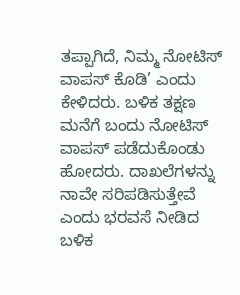ತಪ್ಪಾಗಿದೆ, ನಿಮ್ಮ ನೋಟಿಸ್ ವಾಪಸ್ ಕೊಡಿ’ ಎಂದು ಕೇಳಿದರು. ಬಳಿಕ ತಕ್ಷಣ ಮನೆಗೆ ಬಂದು ನೋಟಿಸ್ ವಾಪಸ್ ಪಡೆದುಕೊಂಡು ಹೋದರು. ದಾಖಲೆಗಳನ್ನು ನಾವೇ ಸರಿಪಡಿಸುತ್ತೇವೆ ಎಂದು ಭರವಸೆ ನೀಡಿದ ಬಳಿಕ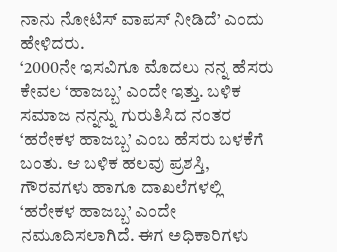ನಾನು ನೋಟಿಸ್ ವಾಪಸ್ ನೀಡಿದೆ’ ಎಂದು ಹೇಳಿದರು.
‘2000ನೇ ಇಸವಿಗೂ ಮೊದಲು ನನ್ನ ಹೆಸರು ಕೇವಲ ‘ಹಾಜಬ್ಬ’ ಎಂದೇ ಇತ್ತು. ಬಳಿಕ ಸಮಾಜ ನನ್ನನ್ನು ಗುರುತಿಸಿದ ನಂತರ ‘ಹರೇಕಳ ಹಾಜಬ್ಬ’ ಎಂಬ ಹೆಸರು ಬಳಕೆಗೆ ಬಂತು. ಆ ಬಳಿಕ ಹಲವು ಪ್ರಶಸ್ತಿ, ಗೌರವಗಳು ಹಾಗೂ ದಾಖಲೆಗಳಲ್ಲಿ ‘ಹರೇಕಳ ಹಾಜಬ್ಬ’ ಎಂದೇ ನಮೂದಿಸಲಾಗಿದೆ. ಈಗ ಅಧಿಕಾರಿಗಳು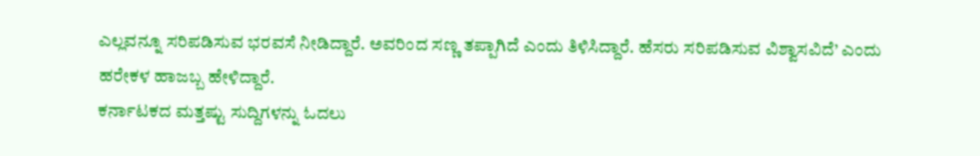ಎಲ್ಲವನ್ನೂ ಸರಿಪಡಿಸುವ ಭರವಸೆ ನೀಡಿದ್ದಾರೆ. ಅವರಿಂದ ಸಣ್ಣ ತಪ್ಪಾಗಿದೆ ಎಂದು ತಿಳಿಸಿದ್ದಾರೆ. ಹೆಸರು ಸರಿಪಡಿಸುವ ವಿಶ್ವಾಸವಿದೆ’ ಎಂದು ಹರೇಕಳ ಹಾಜಬ್ಬ ಹೇಳಿದ್ದಾರೆ.
ಕರ್ನಾಟಕದ ಮತ್ತಷ್ಟು ಸುದ್ದಿಗಳನ್ನು ಓದಲು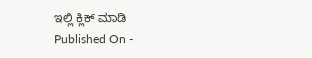ಇಲ್ಲಿ ಕ್ಲಿಕ್ ಮಾಡಿ
Published On -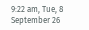9:22 am, Tue, 8 September 26